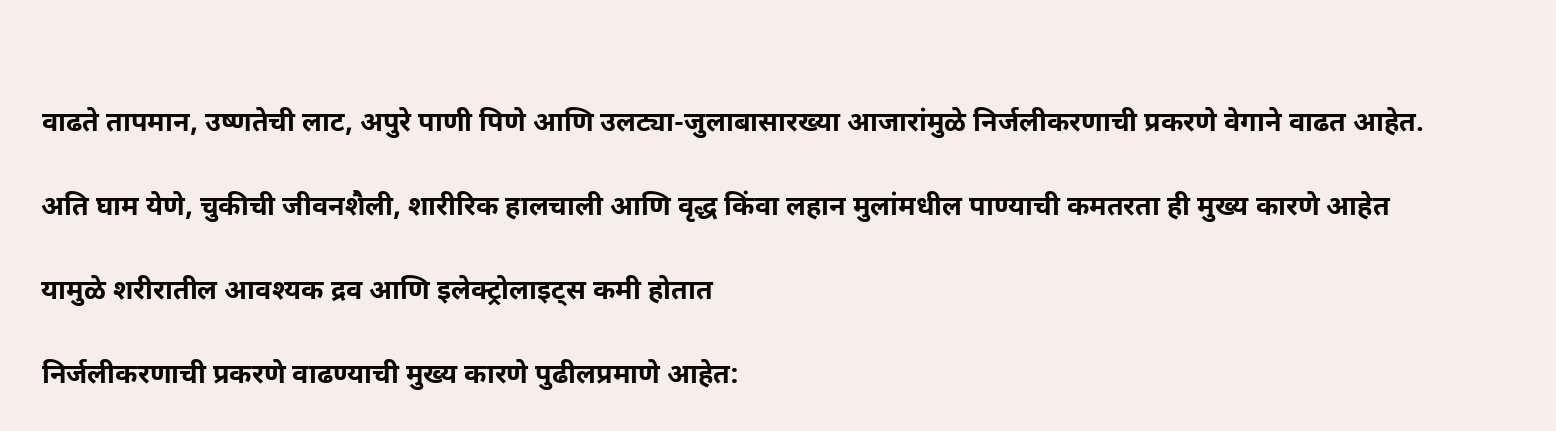वाढते तापमान, उष्णतेची लाट, अपुरे पाणी पिणे आणि उलट्या-जुलाबासारख्या आजारांमुळे निर्जलीकरणाची प्रकरणे वेगाने वाढत आहेत.

अति घाम येणे, चुकीची जीवनशैली, शारीरिक हालचाली आणि वृद्ध किंवा लहान मुलांमधील पाण्याची कमतरता ही मुख्य कारणे आहेत

यामुळे शरीरातील आवश्यक द्रव आणि इलेक्ट्रोलाइट्स कमी होतात

निर्जलीकरणाची प्रकरणे वाढण्याची मुख्य कारणे पुढीलप्रमाणे आहेत: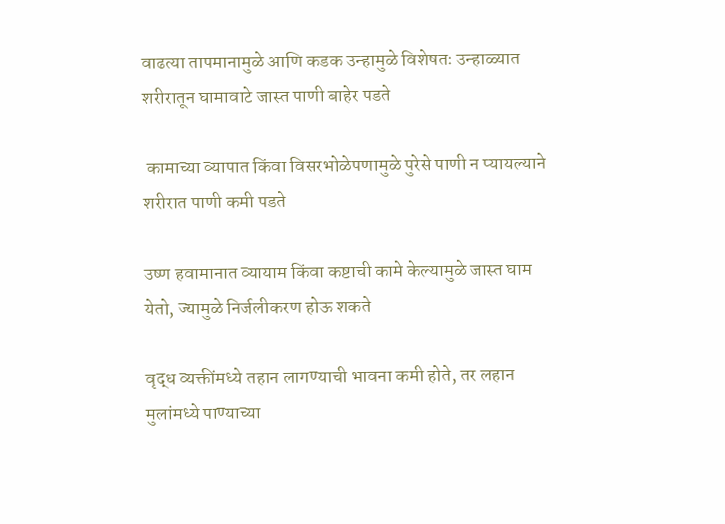वाढत्या तापमानामुळे आणि कडक उन्हामुळे विशेषतः उन्हाळ्यात शरीरातून घामावाटे जास्त पाणी बाहेर पडते

 कामाच्या व्यापात किंवा विसरभोळेपणामुळे पुरेसे पाणी न प्यायल्याने शरीरात पाणी कमी पडते

उष्ण हवामानात व्यायाम किंवा कष्टाची कामे केल्यामुळे जास्त घाम येतो, ज्यामुळे निर्जलीकरण होऊ शकते

वृद्ध व्यक्तींमध्ये तहान लागण्याची भावना कमी होते, तर लहान मुलांमध्ये पाण्याच्या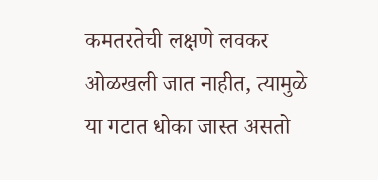कमतरतेची लक्षणे लवकर ओळखली जात नाहीत, त्यामुळे या गटात धोका जास्त असतो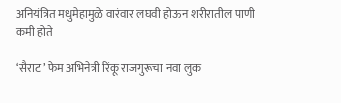अनियंत्रित मधुमेहामुळे वारंवार लघवी होऊन शरीरातील पाणी कमी होते

‘सैराट’ फेम अभिनेत्री रिंकू राजगुरूचा नवा लुक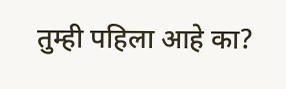तुम्ही पहिला आहे का?